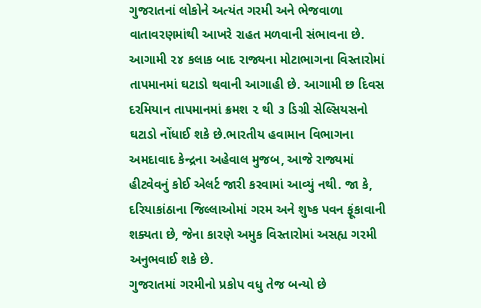ગુજરાતનાં લોકોને અત્યંત ગરમી અને ભેજવાળા વાતાવરણમાંથી આખરે રાહત મળવાની સંભાવના છે. આગામી ૨૪ કલાક બાદ રાજ્યના મોટાભાગના વિસ્તારોમાં તાપમાનમાં ઘટાડો થવાની આગાહી છે. આગામી છ દિવસ દરમિયાન તાપમાનમાં ક્રમશ ૨ થી ૩ ડિગ્રી સેલ્સિયસનો ઘટાડો નોંધાઈ શકે છે.ભારતીય હવામાન વિભાગના અમદાવાદ કેન્દ્રના અહેવાલ મુજબ, આજે રાજ્યમાં હીટવેવનું કોઈ એલર્ટ જારી કરવામાં આવ્યું નથી. જા કે, દરિયાકાંઠાના જિલ્લાઓમાં ગરમ અને શુષ્ક પવન ફૂંકાવાની શક્યતા છે, જેના કારણે અમુક વિસ્તારોમાં અસહ્ય ગરમી અનુભવાઈ શકે છે.
ગુજરાતમાં ગરમીનો પ્રકોપ વધુ તેજ બન્યો છે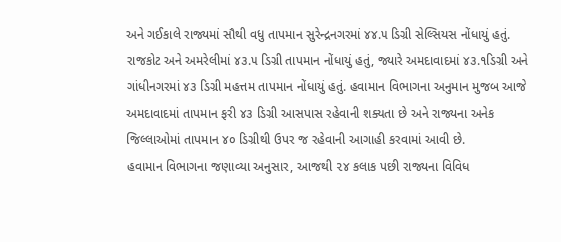અને ગઈકાલે રાજ્યમાં સૌથી વધુ તાપમાન સુરેન્દ્રનગરમાં ૪૪.૫ ડિગ્રી સેલ્સિયસ નોંધાયું હતું. રાજકોટ અને અમરેલીમાં ૪૩.૫ ડિગ્રી તાપમાન નોંધાયું હતું, જ્યારે અમદાવાદમાં ૪૩.૧ડિગ્રી અને ગાંધીનગરમાં ૪૩ ડિગ્રી મહત્તમ તાપમાન નોંધાયું હતું. હવામાન વિભાગના અનુમાન મુજબ આજે અમદાવાદમાં તાપમાન ફરી ૪૩ ડિગ્રી આસપાસ રહેવાની શક્યતા છે અને રાજ્યના અનેક જિલ્લાઓમાં તાપમાન ૪૦ ડિગ્રીથી ઉપર જ રહેવાની આગાહી કરવામાં આવી છે.
હવામાન વિભાગના જણાવ્યા અનુસાર, આજથી ૨૪ કલાક પછી રાજ્યના વિવિધ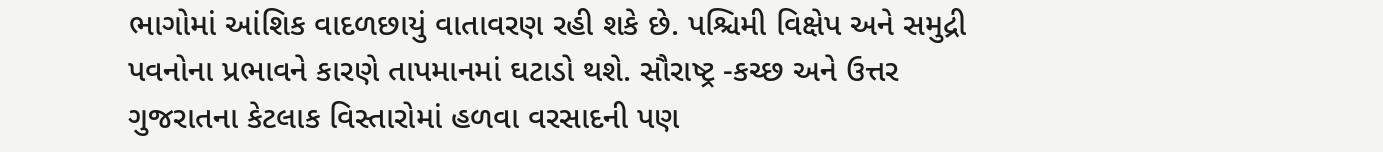ભાગોમાં આંશિક વાદળછાયું વાતાવરણ રહી શકે છે. પશ્ચિમી વિક્ષેપ અને સમુદ્રી પવનોના પ્રભાવને કારણે તાપમાનમાં ઘટાડો થશે. સૌરાષ્ટ્ર -કચ્છ અને ઉત્તર ગુજરાતના કેટલાક વિસ્તારોમાં હળવા વરસાદની પણ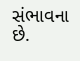સંભાવના છે.